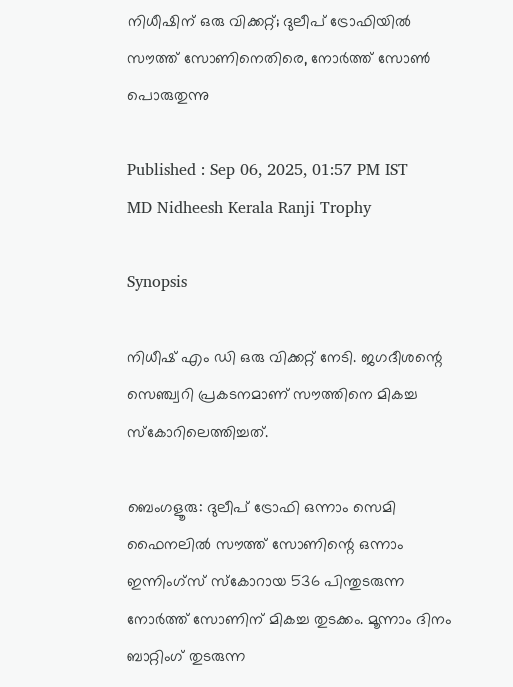നിധീഷിന് ഒരു വിക്കറ്റ്; ദുലീപ് ട്രോഫിയില്‍ സൗത്ത് സോണിനെതിരെ, നോര്‍ത്ത് സോണ്‍ പൊരുതുന്നു

Published : Sep 06, 2025, 01:57 PM IST
MD Nidheesh Kerala Ranji Trophy

Synopsis

നിധീഷ് എം ഡി ഒരു വിക്കറ്റ് നേടി. ജഗദീശന്റെ സെഞ്ച്വറി പ്രകടനമാണ് സൗത്തിനെ മികച്ച സ്കോറിലെത്തിച്ചത്.

ബെംഗളൂരു: ദുലീപ് ട്രോഫി ഒന്നാം സെമി ഫൈനലില്‍ സൗത്ത് സോണിന്റെ ഒന്നാം ഇന്നിംഗ്‌സ് സ്‌കോറായ 536 പിന്തുടരുന്ന നോര്‍ത്ത് സോണിന് മികച്ച തുടക്കം. മൂന്നാം ദിനം ബാറ്റിംഗ് തുടരുന്ന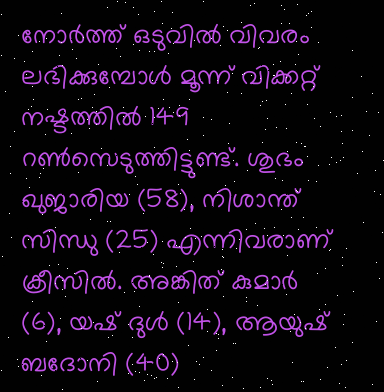നോര്‍ത്ത് ഒടുവില്‍ വിവരം ലഭിക്കുമ്പോള്‍ മൂന്ന് വിക്കറ്റ് നഷ്ടത്തില്‍ 149 റണ്‍സെടുത്തിട്ടുണ്ട്. ശുഭം ഖുജാരിയ (58), നിശാന്ത് സിന്ധു (25) എന്നിവരാണ് ക്രീസില്‍. അങ്കിത് കുമാര്‍ (6), യഷ് ദുള്‍ (14), ആയുഷ് ബദോനി (40)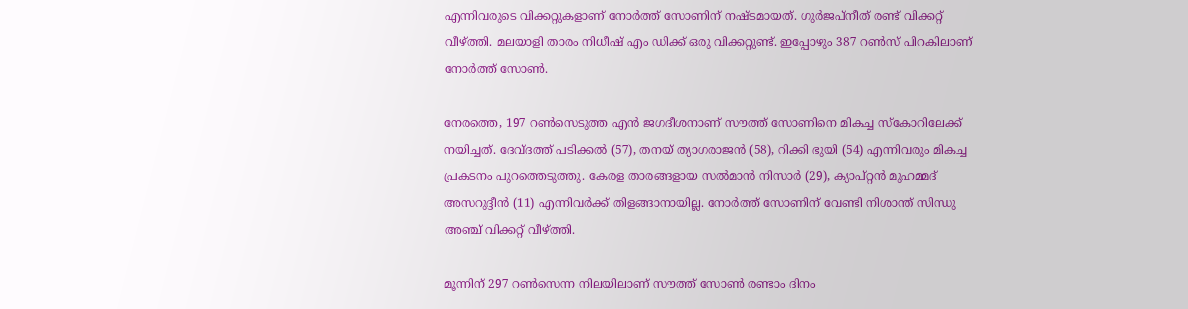എന്നിവരുടെ വിക്കറ്റുകളാണ് നോര്‍ത്ത് സോണിന് നഷ്ടമായത്. ഗുര്‍ജപ്‌നീത് രണ്ട് വിക്കറ്റ് വീഴ്ത്തി. മലയാളി താരം നിധീഷ് എം ഡിക്ക് ഒരു വിക്കറ്റുണ്ട്. ഇപ്പോഴും 387 റണ്‍സ് പിറകിലാണ് നോര്‍ത്ത് സോണ്‍.

നേരത്തെ, 197 റണ്‍സെടുത്ത എന്‍ ജഗദീശനാണ് സൗത്ത് സോണിനെ മികച്ച സ്‌കോറിലേക്ക് നയിച്ചത്. ദേവ്ദത്ത് പടിക്കല്‍ (57), തനയ് ത്യാഗരാജന്‍ (58), റിക്കി ഭുയി (54) എന്നിവരും മികച്ച പ്രകടനം പുറത്തെടുത്തു. കേരള താരങ്ങളായ സല്‍മാന്‍ നിസാര്‍ (29), ക്യാപ്റ്റന്‍ മുഹമ്മദ് അസറുദ്ദീന്‍ (11) എന്നിവര്‍ക്ക് തിളങ്ങാനായില്ല. നോര്‍ത്ത് സോണിന് വേണ്ടി നിശാന്ത് സിന്ധു അഞ്ച് വിക്കറ്റ് വീഴ്ത്തി.

മൂന്നിന് 297 റണ്‍സെന്ന നിലയിലാണ് സൗത്ത് സോണ്‍ രണ്ടാം ദിനം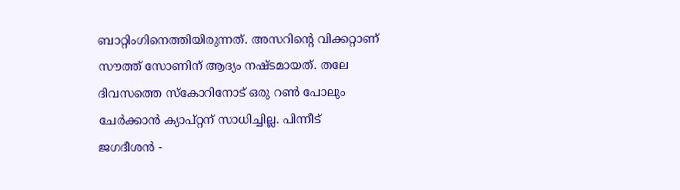ബാറ്റിംഗിനെത്തിയിരുന്നത്. അസറിന്റെ വിക്കറ്റാണ് സൗത്ത് സോണിന് ആദ്യം നഷ്ടമായത്. തലേ ദിവസത്തെ സ്‌കോറിനോട് ഒരു റണ്‍ പോലും ചേര്‍ക്കാന്‍ ക്യാപ്റ്റന് സാധിച്ചില്ല. പിന്നീട് ജഗദീശന്‍ -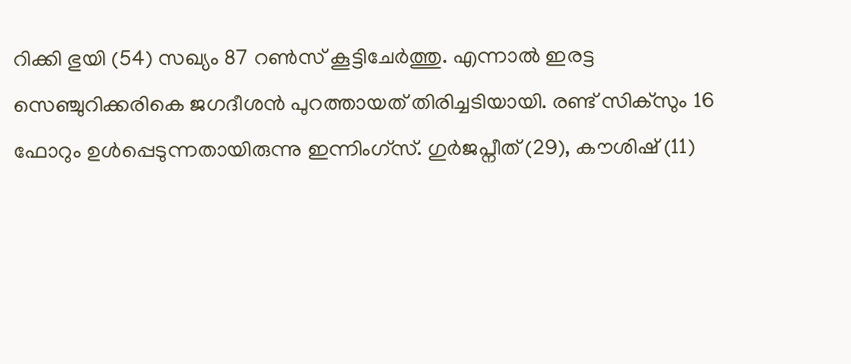റിക്കി ഭുയി (54) സഖ്യം 87 റണ്‍സ് കൂട്ടിചേര്‍ത്തു. എന്നാല്‍ ഇരട്ട സെഞ്ചുറിക്കരികെ ജഗദീശന്‍ പുറത്തായത് തിരിച്ചടിയായി. രണ്ട് സിക്‌സും 16 ഫോറും ഉള്‍പ്പെടുന്നതായിരുന്നു ഇന്നിംഗ്‌സ്. ഗുര്‍ജപ്നീത് (29), കൗശിഷ് (11)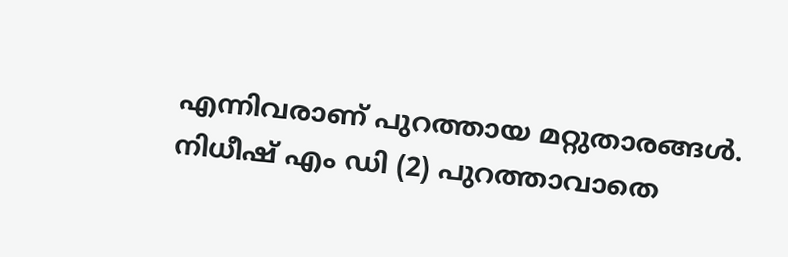എന്നിവരാണ് പുറത്തായ മറ്റുതാരങ്ങള്‍. നിധീഷ് എം ഡി (2) പുറത്താവാതെ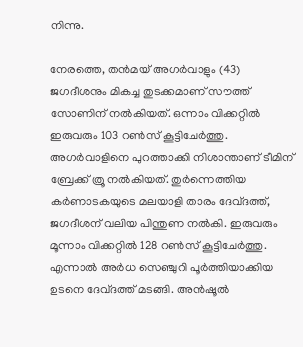നിന്നു.

നേരത്തെ, തന്‍മയ് അഗര്‍വാളും (43) ജഗദീശനും മികച്ച തുടക്കമാണ് സൗത്ത് സോണിന് നല്‍കിയത്. ഒന്നാം വിക്കറ്റില്‍ ഇരുവരും 103 റണ്‍സ് കൂട്ടിചേര്‍ത്തു. അഗര്‍വാളിനെ പുറത്താക്കി നിശാന്താണ് ടീമിന് ബ്രേക്ക് ത്രൂ നല്‍കിയത്. തുര്‍ന്നെത്തിയ കര്‍ണാടകയുടെ മലയാളി താരം ദേവ്ദത്ത്, ജഗദീശന് വലിയ പിന്തുണ നല്‍കി. ഇരുവരും മൂന്നാം വിക്കറ്റില്‍ 128 റണ്‍സ് കൂട്ടിചേര്‍ത്തു. എന്നാല്‍ അര്‍ധ സെഞ്ചുറി പൂര്‍ത്തിയാക്കിയ ഉടനെ ദേവ്ദത്ത് മടങ്ങി. അന്‍ഷൂല്‍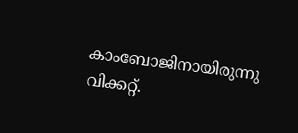കാംബോജിനായിരുന്നു വിക്കറ്റ്.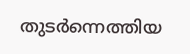തുടര്‍ന്നെത്തിയ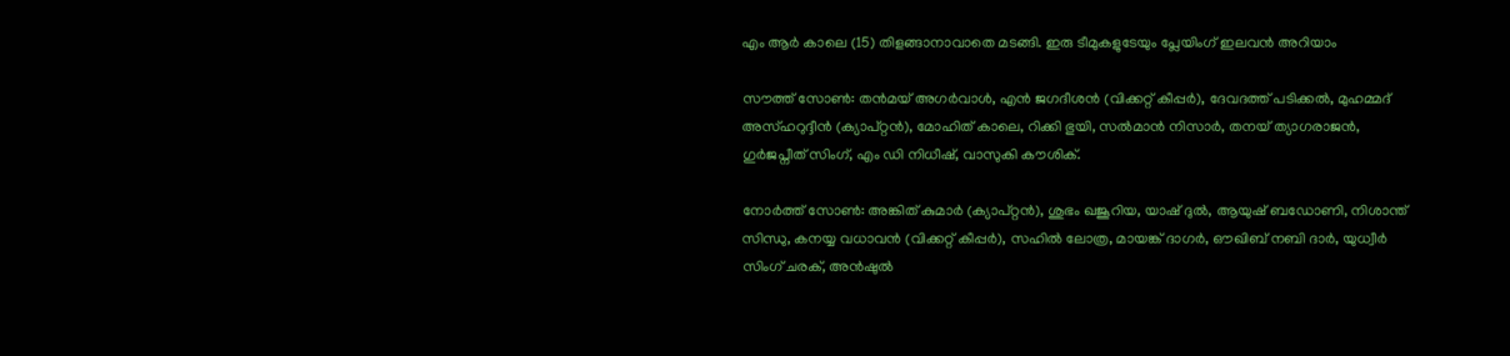എം ആര്‍ കാലെ (15) തിളങ്ങാനാവാതെ മടങ്ങി. ഇരു ടീമുകളുടേയും പ്ലേയിംഗ് ഇലവന്‍ അറിയാം

സൗത്ത് സോണ്‍: തന്‍മയ് അഗര്‍വാള്‍, എന്‍ ജഗദീശന്‍ (വിക്കറ്റ് കീപ്പര്‍), ദേവദത്ത് പടിക്കല്‍, മുഹമ്മദ് അസ്ഹറുദ്ദീന്‍ (ക്യാപ്റ്റന്‍), മോഹിത് കാലെ, റിക്കി ഭുയി, സല്‍മാന്‍ നിസാര്‍, തനയ് ത്യാഗരാജന്‍, ഗുര്‍ജപ്നീത് സിംഗ്, എം ഡി നിധീഷ്, വാസുകി കൗശിക്.

നോര്‍ത്ത് സോണ്‍: അങ്കിത് കുമാര്‍ (ക്യാപ്റ്റന്‍), ശുഭം ഖജൂറിയ, യാഷ് ദുല്‍, ആയുഷ് ബഡോണി, നിശാന്ത് സിന്ധു, കനയ്യ വധാവന്‍ (വിക്കറ്റ് കീപ്പര്‍), സഹില്‍ ലോത്ര, മായങ്ക് ദാഗര്‍, ഔഖിബ് നബി ദാര്‍, യുധ്വീര്‍ സിംഗ് ചരക്, അന്‍ഷുല്‍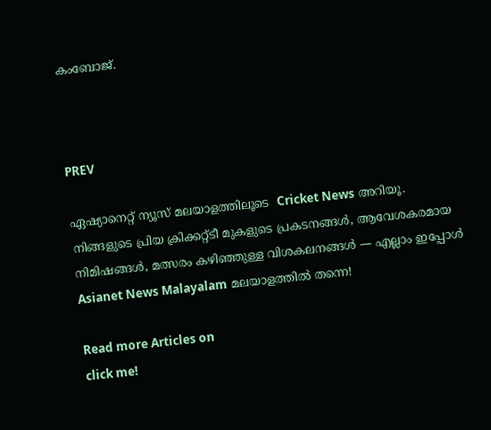കംബോജ്.



PREV

ഏഷ്യാനെറ്റ് ന്യൂസ് മലയാളത്തിലൂടെ  Cricket News അറിയൂ.  നിങ്ങളുടെ പ്രിയ ക്രിക്കറ്റ്ടീ മുകളുടെ പ്രകടനങ്ങൾ, ആവേശകരമായ നിമിഷങ്ങൾ, മത്സരം കഴിഞ്ഞുള്ള വിശകലനങ്ങൾ — എല്ലാം ഇപ്പോൾ Asianet News Malayalam മലയാളത്തിൽ തന്നെ!

Read more Articles on
click me!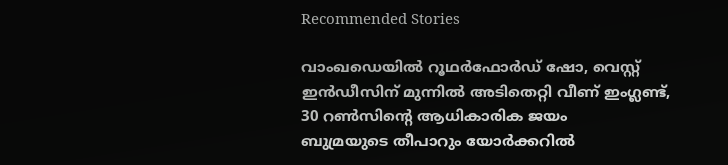Recommended Stories

വാംഖഡെയിൽ റൂഥർഫോർഡ് ഷോ, വെസ്റ്റ് ഇൻഡീസിന് മുന്നില്‍ അടിതെറ്റി വീണ് ഇംഗ്ലണ്ട്, 30 റണ്‍സിന്‍റെ ആധികാരിക ജയം
ബുമ്രയുടെ തീപാറും യോർക്കറില്‍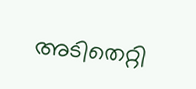അടിതെറ്റി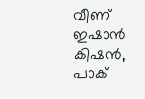വീണ് ഇഷാൻ കിഷൻ, പാക്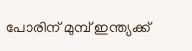പോരിന് മുമ്പ് ഇന്ത്യക്ക്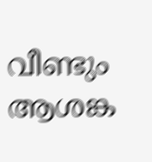വീണ്ടും ആശങ്ക